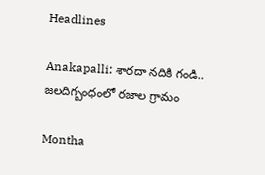Headlines

Anakapalli: శారదా నదికి గండి.. జలదిగ్బంధంలో రజాల గ్రామం

Montha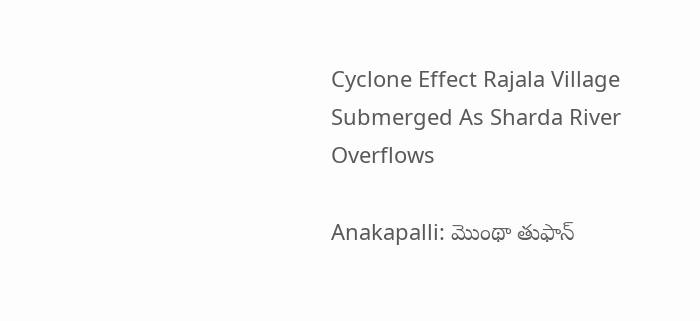Cyclone Effect Rajala Village Submerged As Sharda River Overflows

Anakapalli: మొంథా తుఫాన్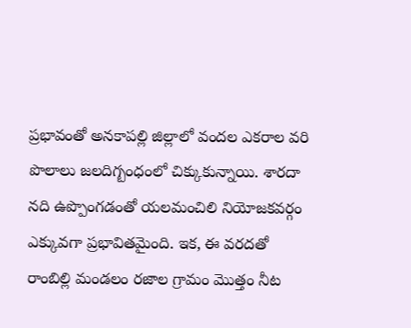ప్రభావంతో అనకాపల్లి జిల్లాలో వందల ఎకరాల వరి పొలాలు జలదిగ్బంధంలో చిక్కుకున్నాయి. శారదా నది ఉప్పొంగడంతో యలమంచిలి నియోజకవర్గం ఎక్కువగా ప్రభావితమైంది. ఇక, ఈ వరదతో రాంబిల్లి మండలం రజాల గ్రామం మొత్తం నీట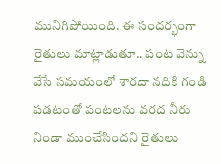మునిగిపోయింది. ఈ సందర్భంగా రైతులు మాట్లాడుతూ.. పంట వెన్ను వేసే సమయంలో శారదా నదికి గండి పడటంతో పంటలను వరద నీరు నిండా ముంచేసిందని రైతులు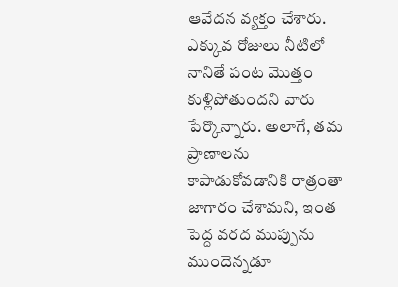ఆవేదన వ్యక్తం చేశారు. ఎక్కువ రోజులు నీటిలో నానితే పంట మొత్తం కుళ్లిపోతుందని వారు పేర్కొన్నారు. అలాగే, తమ ప్రాణాలను కాపాడుకోవడానికి రాత్రంతా జాగారం చేశామని, ఇంత పెద్ద వరద ముప్పును ముందెన్నడూ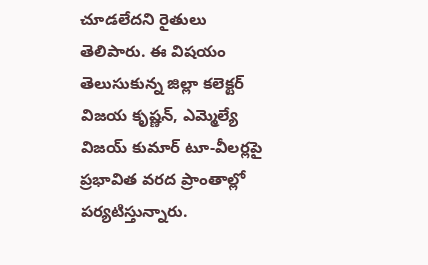చూడలేదని రైతులు తెలిపారు. ఈ విషయం తెలుసుకున్న జిల్లా కలెక్టర్ విజయ కృష్ణన్, ఎమ్మెల్యే విజయ్ కుమార్ టూ-వీలర్లపై ప్రభావిత వరద ప్రాంతాల్లో పర్యటిస్తున్నారు.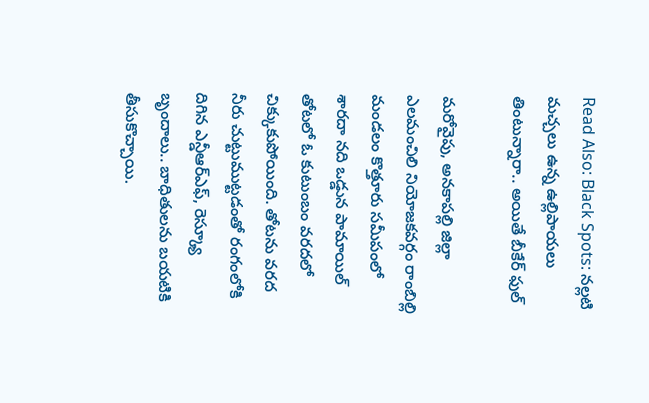Read Also: Black Spots: నల్లటి మచ్చలు ఉన్న ఉల్లిపాయలు తింటున్నారా.. అయితే బీకేర్ ఫుల్

మరోవైపు, అనకాపల్లి జిల్లా ఎలమంచిలి నియోజకవర్గం రాంబిల్లి మండలం కొత్తూరు సమీపంలో శారదా నది ఒడ్డున పామాయిల్ తోటలో ఓ కుటుంబం వరదలో చిక్కుకుపోయింది. తోటను వరద నీరు చుట్టుముట్టడంతో రంగంలోకి దిగిన ఎన్డీఆర్‌ఎఫ్‌, రెస్క్యూ బృందాలు.. బాధితులను బయటికి తీసుకొచ్చాయి.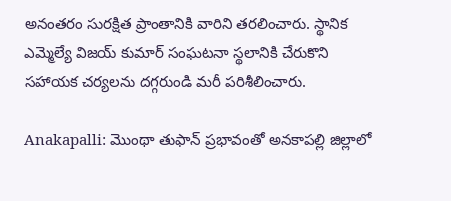అనంతరం సురక్షిత ప్రాంతానికి వారిని తరలించారు. స్థానిక ఎమ్మెల్యే విజయ్‌ కుమార్ సంఘటనా స్థలానికి చేరుకొని సహాయక చర్యలను దగ్గరుండి మరీ పరిశీలించారు.

Anakapalli: మొంథా తుఫాన్ ప్రభావంతో అనకాపల్లి జిల్లాలో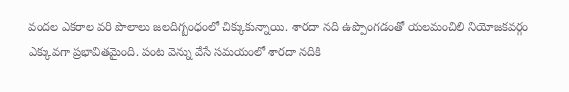వందల ఎకరాల వరి పొలాలు జలదిగ్బంధంలో చిక్కుకున్నాయి. శారదా నది ఉప్పొంగడంతో యలమంచిలి నియోజకవర్గం ఎక్కువగా ప్రభావితమైంది. పంట వెన్ను వేసే సమయంలో శారదా నదికి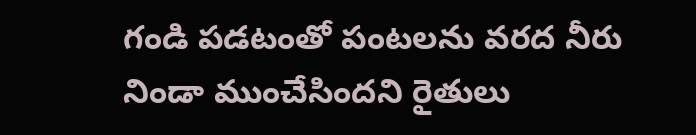గండి పడటంతో పంటలను వరద నీరు నిండా ముంచేసిందని రైతులు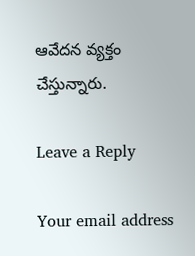ఆవేదన వ్యక్తం చేస్తున్నారు.

Leave a Reply

Your email address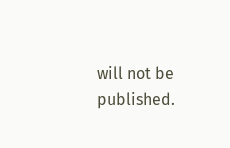will not be published.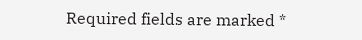Required fields are marked *